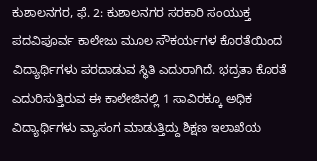ಕುಶಾಲನಗರ, ಫೆ. 2: ಕುಶಾಲನಗರ ಸರಕಾರಿ ಸಂಯುಕ್ತ ಪದವಿಪೂರ್ವ ಕಾಲೇಜು ಮೂಲ ಸೌಕರ್ಯಗಳ ಕೊರತೆಯಿಂದ ವಿದ್ಯಾರ್ಥಿಗಳು ಪರದಾಡುವ ಸ್ಥಿತಿ ಎದುರಾಗಿದೆ. ಭದ್ರತಾ ಕೊರತೆ ಎದುರಿಸುತ್ತಿರುವ ಈ ಕಾಲೇಜಿನಲ್ಲಿ 1 ಸಾವಿರಕ್ಕೂ ಅಧಿಕ ವಿದ್ಯಾರ್ಥಿಗಳು ವ್ಯಾಸಂಗ ಮಾಡುತ್ತಿದ್ದು ಶಿಕ್ಷಣ ಇಲಾಖೆಯ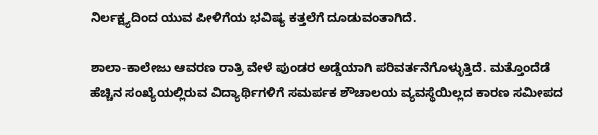ನಿರ್ಲಕ್ಷ್ಯದಿಂದ ಯುವ ಪೀಳಿಗೆಯ ಭವಿಷ್ಯ ಕತ್ತಲೆಗೆ ದೂಡುವಂತಾಗಿದೆ.

ಶಾಲಾ-ಕಾಲೇಜು ಆವರಣ ರಾತ್ರಿ ವೇಳೆ ಪುಂಡರ ಅಡ್ಡೆಯಾಗಿ ಪರಿವರ್ತನೆಗೊಳ್ಳುತ್ತಿದೆ. ಮತ್ತೊಂದೆಡೆ ಹೆಚ್ಚಿನ ಸಂಖ್ಯೆಯಲ್ಲಿರುವ ವಿದ್ಯಾರ್ಥಿಗಳಿಗೆ ಸಮರ್ಪಕ ಶೌಚಾಲಯ ವ್ಯವಸ್ಥೆಯಿಲ್ಲದ ಕಾರಣ ಸಮೀಪದ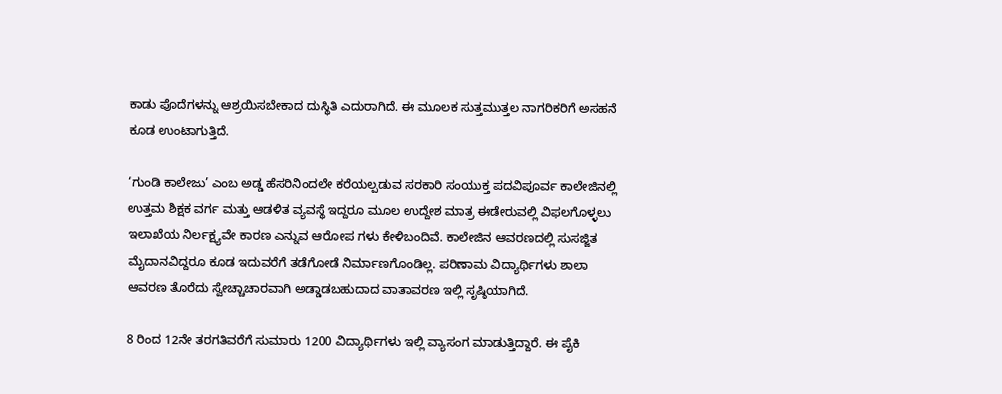ಕಾಡು ಪೊದೆಗಳನ್ನು ಆಶ್ರಯಿಸಬೇಕಾದ ದುಸ್ಥಿತಿ ಎದುರಾಗಿದೆ. ಈ ಮೂಲಕ ಸುತ್ತಮುತ್ತಲ ನಾಗರಿಕರಿಗೆ ಅಸಹನೆ ಕೂಡ ಉಂಟಾಗುತ್ತಿದೆ.

‘ಗುಂಡಿ ಕಾಲೇಜು’ ಎಂಬ ಅಡ್ಡ ಹೆಸರಿನಿಂದಲೇ ಕರೆಯಲ್ಪಡುವ ಸರಕಾರಿ ಸಂಯುಕ್ತ ಪದವಿಪೂರ್ವ ಕಾಲೇಜಿನಲ್ಲಿ ಉತ್ತಮ ಶಿಕ್ಷಕ ವರ್ಗ ಮತ್ತು ಆಡಳಿತ ವ್ಯವಸ್ಥೆ ಇದ್ದರೂ ಮೂಲ ಉದ್ದೇಶ ಮಾತ್ರ ಈಡೇರುವಲ್ಲಿ ವಿಫಲಗೊಳ್ಳಲು ಇಲಾಖೆಯ ನಿರ್ಲಕ್ಷ್ಯವೇ ಕಾರಣ ಎನ್ನುವ ಆರೋಪ ಗಳು ಕೇಳಿಬಂದಿವೆ. ಕಾಲೇಜಿನ ಆವರಣದಲ್ಲಿ ಸುಸಜ್ಜಿತ ಮೈದಾನವಿದ್ದರೂ ಕೂಡ ಇದುವರೆಗೆ ತಡೆಗೋಡೆ ನಿರ್ಮಾಣಗೊಂಡಿಲ್ಲ. ಪರಿಣಾಮ ವಿದ್ಯಾರ್ಥಿಗಳು ಶಾಲಾ ಆವರಣ ತೊರೆದು ಸ್ವೇಚ್ಚಾಚಾರವಾಗಿ ಅಡ್ಡಾಡಬಹುದಾದ ವಾತಾವರಣ ಇಲ್ಲಿ ಸೃಷ್ಠಿಯಾಗಿದೆ.

8 ರಿಂದ 12ನೇ ತರಗತಿವರೆಗೆ ಸುಮಾರು 1200 ವಿದ್ಯಾರ್ಥಿಗಳು ಇಲ್ಲಿ ವ್ಯಾಸಂಗ ಮಾಡುತ್ತಿದ್ದಾರೆ. ಈ ಪೈಕಿ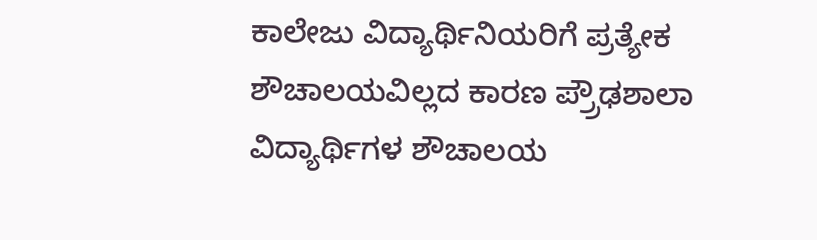ಕಾಲೇಜು ವಿದ್ಯಾರ್ಥಿನಿಯರಿಗೆ ಪ್ರತ್ಯೇಕ ಶೌಚಾಲಯವಿಲ್ಲದ ಕಾರಣ ಪ್ರ್ರೌಢಶಾಲಾ ವಿದ್ಯಾರ್ಥಿಗಳ ಶೌಚಾಲಯ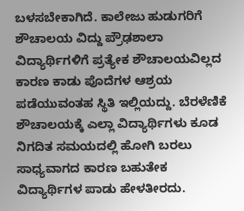ಬಳಸಬೇಕಾಗಿದೆ. ಕಾಲೇಜು ಹುಡುಗರಿಗೆ ಶೌಚಾಲಯ ವಿದ್ದು ಪ್ರೌಢಶಾಲಾ ವಿದ್ಯಾರ್ಥಿಗಳಿಗೆ ಪ್ರತ್ಯೇಕ ಶೌಚಾಲಯವಿಲ್ಲದ ಕಾರಣ ಕಾಡು ಪೊದೆಗಳ ಆಶ್ರಯ ಪಡೆಯುವಂತಹ ಸ್ಥಿತಿ ಇಲ್ಲಿಯದ್ದು. ಬೆರಳೆಣಿಕೆ ಶೌಚಾಲಯಕ್ಕೆ ಎಲ್ಲಾ ವಿದ್ಯಾರ್ಥಿಗಳು ಕೂಡ ನಿಗದಿತ ಸಮಯದಲ್ಲಿ ಹೋಗಿ ಬರಲು ಸಾಧ್ಯವಾಗದ ಕಾರಣ ಬಹುತೇಕ ವಿದ್ಯಾರ್ಥಿಗಳ ಪಾಡು ಹೇಳತೀರದು.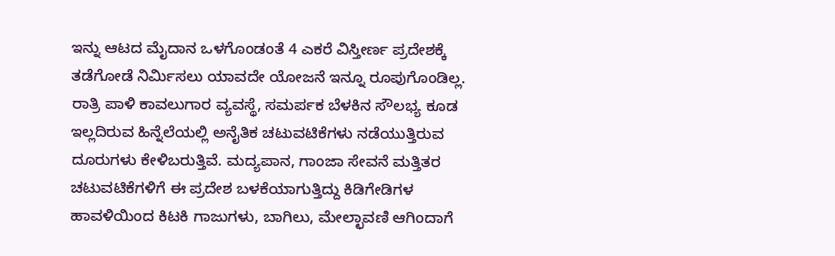ಇನ್ನು ಆಟದ ಮೈದಾನ ಒಳಗೊಂಡಂತೆ 4 ಎಕರೆ ವಿಸ್ತೀರ್ಣ ಪ್ರದೇಶಕ್ಕೆ ತಡೆಗೋಡೆ ನಿರ್ಮಿಸಲು ಯಾವದೇ ಯೋಜನೆ ಇನ್ನೂ ರೂಪುಗೊಂಡಿಲ್ಲ. ರಾತ್ರಿ ಪಾಳಿ ಕಾವಲುಗಾರ ವ್ಯವಸ್ಥೆ, ಸಮರ್ಪಕ ಬೆಳಕಿನ ಸೌಲಭ್ಯ ಕೂಡ ಇಲ್ಲದಿರುವ ಹಿನ್ನೆಲೆಯಲ್ಲಿ ಅನೈತಿಕ ಚಟುವಟಿಕೆಗಳು ನಡೆಯುತ್ತಿರುವ ದೂರುಗಳು ಕೇಳಿಬರುತ್ತಿವೆ. ಮದ್ಯಪಾನ, ಗಾಂಜಾ ಸೇವನೆ ಮತ್ತಿತರ ಚಟುವಟಿಕೆಗಳಿಗೆ ಈ ಪ್ರದೇಶ ಬಳಕೆಯಾಗುತ್ತಿದ್ದು ಕಿಡಿಗೇಡಿಗಳ ಹಾವಳಿಯಿಂದ ಕಿಟಕಿ ಗಾಜುಗಳು, ಬಾಗಿಲು, ಮೇಲ್ಛಾವಣಿ ಆಗಿಂದಾಗೆ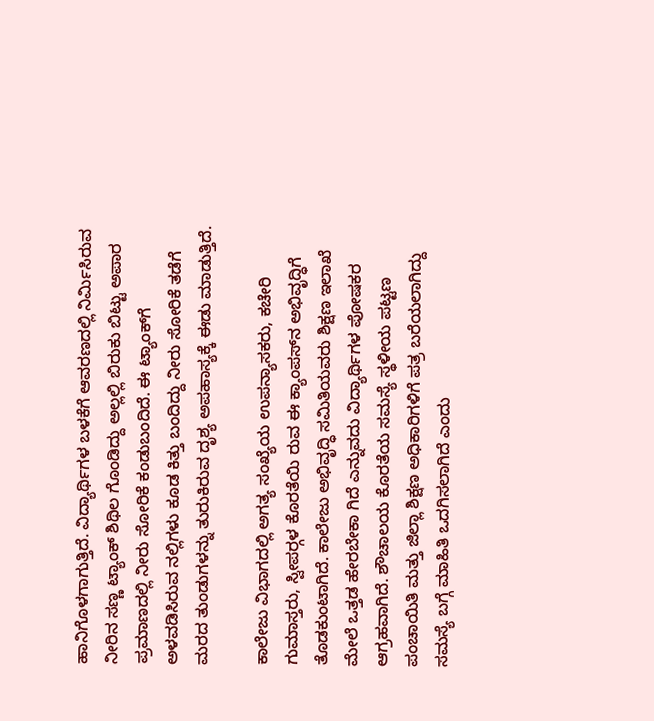ಹಾನಿಗೊಳಗಾಗುತ್ತಿದೆ. ವಿದ್ಯಾರ್ಥಿಗಳ ಬಳಕೆಗೆ ಆವರಣದಲ್ಲಿ ನಿರ್ಮಿಸಿರುವ ನೀರಿನ ಸಣ್ಣ ಟ್ಯಾಂಕ್ ಶಿಥಿಲ ಗೊಂಡಿದ್ದು ಅಲ್ಲಲ್ಲಿ ಬಿರುಕು ಬಿಟ್ಟು ಅಪಾರ ಪ್ರಮಾಣದಲ್ಲಿ ನೀರು ಸೋರಿಕೆ ಕಂಡುಬಂದಿದೆ. ಈ ಟ್ಯಾಂಕ್‍ಗೆ ಅಳವಡಿಸಿರುವ ನಲ್ಲಿಗಳು ಕೂಡ ಕಿತ್ತು ಬಂದಿದ್ದು ನೀರು ಸೋರಿಕೆ ತಡೆಗೆ ಮರದ ತುಂಡುಗಳನ್ನು ತುರುಕಿರುವ ದೃಶ್ಯ ಅಪಹಾಸ್ಯಕ್ಕೆ ಈಡು ಮಾಡುತ್ತಿದೆ.

ಕಾಲೇಜು ವಿಭಾಗದಲ್ಲಿ ಅಗತ್ಯ ಸಂಖ್ಯೆಯ ಉಪನ್ಯಾಸಕರು, ಕಚೇರಿ ಗುಮಾಸ್ತರು, ಸ್ವೀಪರ್‍ಗಳ ಕೊರತೆಯಿ ರುವ ಈ ಕ್ಯಾಂಪಸ್‍ನ ಅಭಿವೃದ್ಧಿಗೆ ತೊಡಕುಂಟಾಗಿದೆ. ಕಾಲೇಜು ಅಭಿವೃದ್ಧಿ ಸಮಿತಿಯವರು ಶಿಕ್ಷಣ ಇಲಾಖೆ ಮೇಲೆ ಒತ್ತಡ ಹೇರಬೇಕಾ ಗಿದೆ ಎನ್ನುವದು ವಿದ್ಯಾರ್ಥಿಗಳ ಪೋಷಕರ ಆಗ್ರಹವಾಗಿದೆ. ಶೌಚಾಲಯ ಕೊರತೆಯ ಸಮಸ್ಯೆ ಸ್ಥಳೀಯ ಪಟ್ಟಣ ಪಂಚಾಯಿತಿ ಮತ್ತು ಜಿಲ್ಲಾ ಶಿಕ್ಷಣ ಅಧಿಕಾರಿಗಳಿಗೆ ಪತ್ರ ಬರೆಯಲಾಗಿದ್ದು ಸಮಸ್ಯೆ ಬಗ್ಗೆ ಮಾಹಿತಿ ಒದಗಿಸಲಾಗಿದೆ ಎಂದು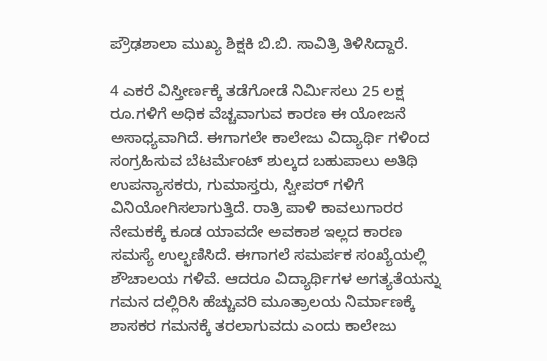ಪ್ರೌಢಶಾಲಾ ಮುಖ್ಯ ಶಿಕ್ಷಕಿ ಬಿ.ಬಿ. ಸಾವಿತ್ರಿ ತಿಳಿಸಿದ್ದಾರೆ.

4 ಎಕರೆ ವಿಸ್ತೀರ್ಣಕ್ಕೆ ತಡೆಗೋಡೆ ನಿರ್ಮಿಸಲು 25 ಲಕ್ಷ ರೂ.ಗಳಿಗೆ ಅಧಿಕ ವೆಚ್ಚವಾಗುವ ಕಾರಣ ಈ ಯೋಜನೆ ಅಸಾಧ್ಯವಾಗಿದೆ. ಈಗಾಗಲೇ ಕಾಲೇಜು ವಿದ್ಯಾರ್ಥಿ ಗಳಿಂದ ಸಂಗ್ರಹಿಸುವ ಬೆಟರ್ಮೆಂಟ್ ಶುಲ್ಕದ ಬಹುಪಾಲು ಅತಿಥಿ ಉಪನ್ಯಾಸಕರು, ಗುಮಾಸ್ತರು, ಸ್ವೀಪರ್ ಗಳಿಗೆ ವಿನಿಯೋಗಿಸಲಾಗುತ್ತಿದೆ. ರಾತ್ರಿ ಪಾಳಿ ಕಾವಲುಗಾರರ ನೇಮಕಕ್ಕೆ ಕೂಡ ಯಾವದೇ ಅವಕಾಶ ಇಲ್ಲದ ಕಾರಣ ಸಮಸ್ಯೆ ಉಲ್ಭಣಿಸಿದೆ. ಈಗಾಗಲೆ ಸಮರ್ಪಕ ಸಂಖ್ಯೆಯಲ್ಲಿ ಶೌಚಾಲಯ ಗಳಿವೆ. ಆದರೂ ವಿದ್ಯಾರ್ಥಿಗಳ ಅಗತ್ಯತೆಯನ್ನು ಗಮನ ದಲ್ಲಿರಿಸಿ ಹೆಚ್ಚುವರಿ ಮೂತ್ರಾಲಯ ನಿರ್ಮಾಣಕ್ಕೆ ಶಾಸಕರ ಗಮನಕ್ಕೆ ತರಲಾಗುವದು ಎಂದು ಕಾಲೇಜು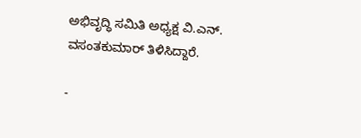ಅಭಿವೃದ್ಧಿ ಸಮಿತಿ ಅಧ್ಯಕ್ಷ ವಿ.ಎನ್. ವಸಂತಕುಮಾರ್ ತಿಳಿಸಿದ್ದಾರೆ.

-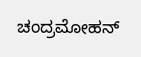ಚಂದ್ರಮೋಹನ್